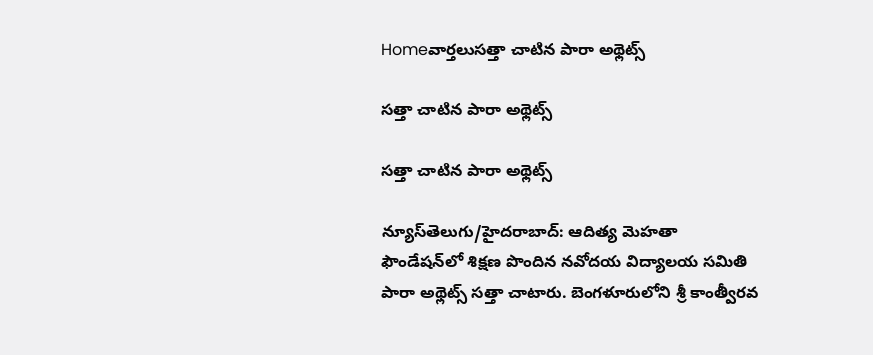Homeవార్తలుసత్తా చాటిన పారా అథ్లెట్స్‌

సత్తా చాటిన పారా అథ్లెట్స్‌

సత్తా చాటిన పారా అథ్లెట్స్‌

న్యూస్‌తెలుగు/హైదరాబాద్‌: ఆదిత్య మెహతా ఫౌండేషన్‌లో శిక్షణ పొందిన నవోదయ విద్యాలయ సమితి పారా అథ్లెట్స్‌ సత్తా చాటారు. బెంగళూరులోని శ్రీ కాంత్వీరవ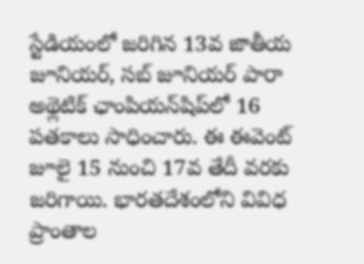స్టేడియంలో జరిగిన 13వ జాతీయ జూనియర్‌, సబ్‌ జూనియర్‌ పారా అథ్లెటిక్‌ ఛాంపియన్‌షిప్‌లో 16 పతకాలు సాధించారు. ఈ ఈవెంట్‌ జూలై 15 నుంచి 17వ తేదీ వరకు జరిగాయి. భారతదేశంలోని వివిధ ప్రాంతాల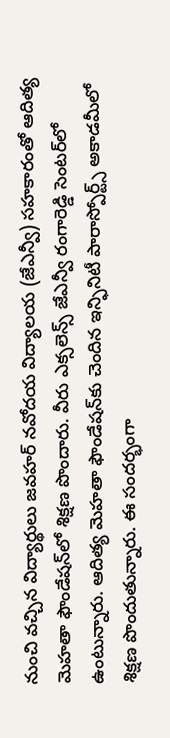నుంచి వచ్చిన విద్యార్థులు జవహర్‌ నవోదయ విద్యాలయ (జేఎన్వీ) సహకారంతో ఆదిత్య మెహతా ఫౌండేషన్‌లో శిక్షణ పొందారు. వీరు ఎక్సలెన్స్‌ జేఎన్వీ రంగారెడ్డి సెంటర్‌లో ఉంటున్నారు. ఆదిత్య మెహతా ఫౌండేషన్‌కు చెందిన ఇన్ఫినిటీ పారాస్పోర్ట్స్‌ అకాడమీలో శిక్షణ పొందుతున్నారు. ఈ సందర్భంగా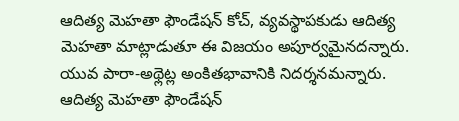ఆదిత్య మెహతా ఫౌండేషన్‌ కోచ్‌, వ్యవస్థాపకుడు ఆదిత్య మెహతా మాట్లాడుతూ ఈ విజయం అపూర్వమైనదన్నారు. యువ పారా-అథ్లెట్ల అంకితభావానికి నిదర్శనమన్నారు. ఆదిత్య మెహతా ఫౌండేషన్‌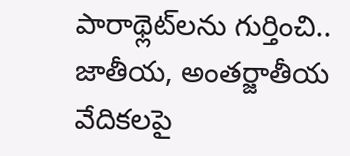పారాథ్లెట్‌లను గుర్తించి.. జాతీయ, అంతర్జాతీయ వేదికలపై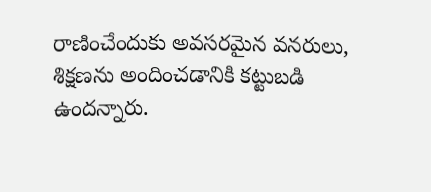రాణించేందుకు అవసరమైన వనరులు, శిక్షణను అందించడానికి కట్టుబడి ఉందన్నారు.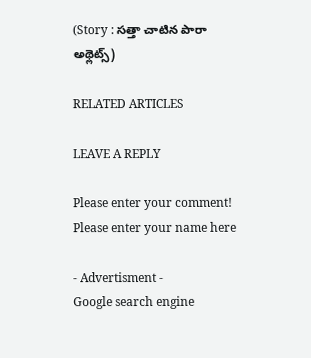(Story : సత్తా చాటిన పారా అథ్లెట్స్‌)

RELATED ARTICLES

LEAVE A REPLY

Please enter your comment!
Please enter your name here

- Advertisment -
Google search engine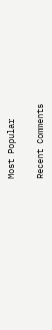Most Popular

Recent Comments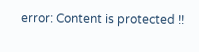error: Content is protected !!